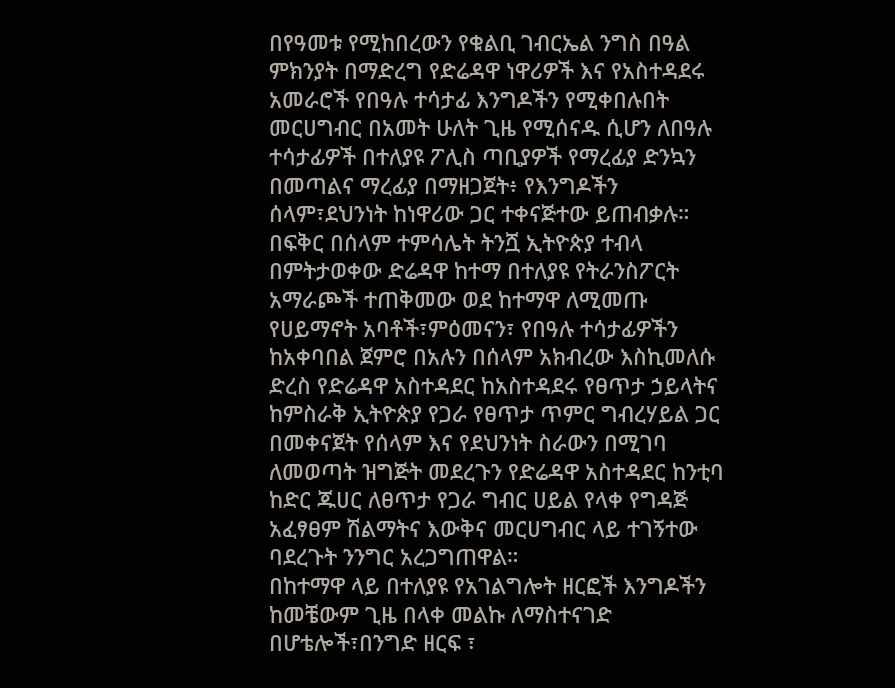በየዓመቱ የሚከበረውን የቁልቢ ገብርኤል ንግስ በዓል ምክንያት በማድረግ የድሬዳዋ ነዋሪዎች እና የአስተዳደሩ አመራሮች የበዓሉ ተሳታፊ እንግዶችን የሚቀበሉበት መርሀግብር በአመት ሁለት ጊዜ የሚሰናዱ ሲሆን ለበዓሉ ተሳታፊዎች በተለያዩ ፖሊስ ጣቢያዎች የማረፊያ ድንኳን በመጣልና ማረፊያ በማዘጋጀት፥ የእንግዶችን ሰላም፣ደህንነት ከነዋሪው ጋር ተቀናጅተው ይጠብቃሉ።
በፍቅር በሰላም ተምሳሌት ትንሿ ኢትዮጵያ ተብላ በምትታወቀው ድሬዳዋ ከተማ በተለያዩ የትራንስፖርት አማራጮች ተጠቅመው ወደ ከተማዋ ለሚመጡ የሀይማኖት አባቶች፣ምዕመናን፣ የበዓሉ ተሳታፊዎችን ከአቀባበል ጀምሮ በአሉን በሰላም አክብረው እስኪመለሱ ድረስ የድሬዳዋ አስተዳደር ከአስተዳደሩ የፀጥታ ኃይላትና ከምስራቅ ኢትዮጵያ የጋራ የፀጥታ ጥምር ግብረሃይል ጋር በመቀናጀት የሰላም እና የደህንነት ስራውን በሚገባ ለመወጣት ዝግጅት መደረጉን የድሬዳዋ አስተዳደር ከንቲባ ከድር ጁሀር ለፀጥታ የጋራ ግብር ሀይል የላቀ የግዳጅ አፈፃፀም ሽልማትና እውቅና መርሀግብር ላይ ተገኝተው ባደረጉት ንንግር አረጋግጠዋል።
በከተማዋ ላይ በተለያዩ የአገልግሎት ዘርፎች እንግዶችን ከመቼውም ጊዜ በላቀ መልኩ ለማስተናገድ በሆቴሎች፣በንግድ ዘርፍ ፣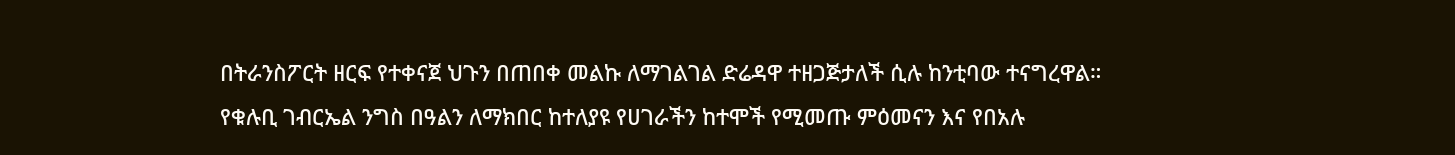በትራንስፖርት ዘርፍ የተቀናጀ ህጉን በጠበቀ መልኩ ለማገልገል ድሬዳዋ ተዘጋጅታለች ሲሉ ከንቲባው ተናግረዋል።
የቁሉቢ ገብርኤል ንግስ በዓልን ለማክበር ከተለያዩ የሀገራችን ከተሞች የሚመጡ ምዕመናን እና የበአሉ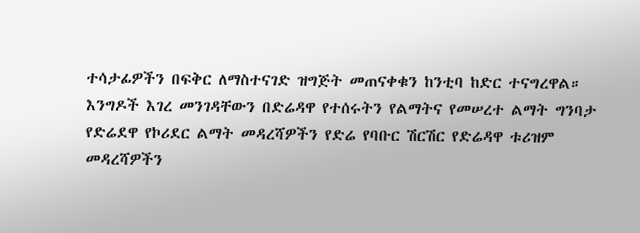ተሳታፊዎችን በፍቅር ለማስተናገድ ዝግጅት መጠናቀቁን ከንቲባ ከድር ተናግረዋል።
እንግዶች እገረ መንገዳቸውን በድሬዳዋ የተሰሩትን የልማትና የመሠረተ ልማት ግንባታ የድሬደዋ የኮሪደር ልማት መዳረሻዎችን የድሬ የባቡር ሽርሽር የድሬዳዋ ቱሪዝም መዳረሻዎችን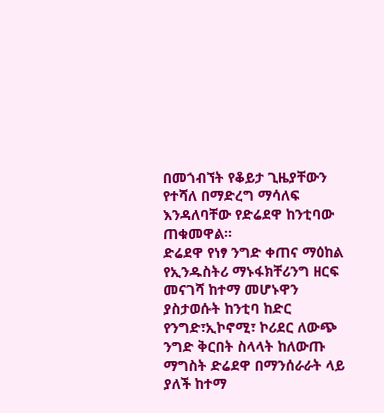በመጎብኘት የቆይታ ጊዜያቸውን የተሻለ በማድረግ ማሳለፍ እንዳለባቸው የድሬደዋ ከንቲባው ጠቁመዋል።
ድሬደዋ የነፃ ንግድ ቀጠና ማዕከል የኢንዱስትሪ ማኑፋክቸሪንግ ዘርፍ መናገሻ ከተማ መሆኑዋን ያስታወሱት ከንቲባ ከድር የንግድ፣ኢኮኖሚ፣ ኮሪደር ለውጭ ንግድ ቅርበት ስላላት ከለውጡ ማግስት ድሬደዋ በማንሰራራት ላይ ያለች ከተማ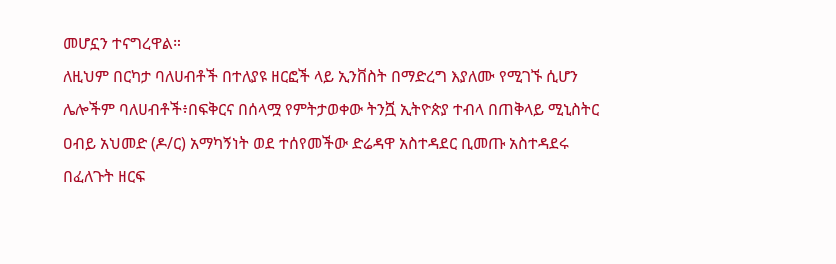መሆኗን ተናግረዋል።
ለዚህም በርካታ ባለሀብቶች በተለያዩ ዘርፎች ላይ ኢንቨስት በማድረግ እያለሙ የሚገኙ ሲሆን ሌሎችም ባለሀብቶች፥በፍቅርና በሰላሟ የምትታወቀው ትንሿ ኢትዮጵያ ተብላ በጠቅላይ ሚኒስትር ዐብይ አህመድ (ዶ/ር) አማካኝነት ወደ ተሰየመችው ድሬዳዋ አስተዳደር ቢመጡ አስተዳደሩ በፈለጉት ዘርፍ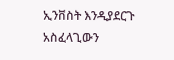ኢንቨስት እንዲያደርጉ አስፈላጊውን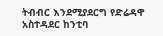ትብብር እንደሚያደርግ የድሬዳዋ አስተዳደር ከንቲባ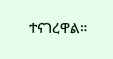ተናገረዋል።